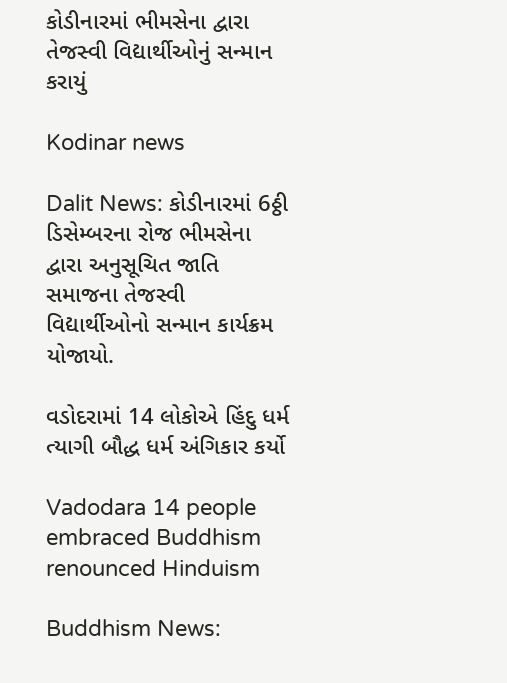કોડીનારમાં ભીમસેના દ્વારા તેજસ્વી વિદ્યાર્થીઓનું સન્માન કરાયું

Kodinar news

Dalit News: કોડીનારમાં 6ઠ્ઠી ડિસેમ્બરના રોજ ભીમસેના દ્વારા અનુસૂચિત જાતિ સમાજના તેજસ્વી વિદ્યાર્થીઓનો સન્માન કાર્યક્રમ યોજાયો.

વડોદરામાં 14 લોકોએ હિંદુ ધર્મ ત્યાગી બૌદ્ધ ધર્મ અંગિકાર કર્યો

Vadodara 14 people embraced Buddhism renounced Hinduism

Buddhism News: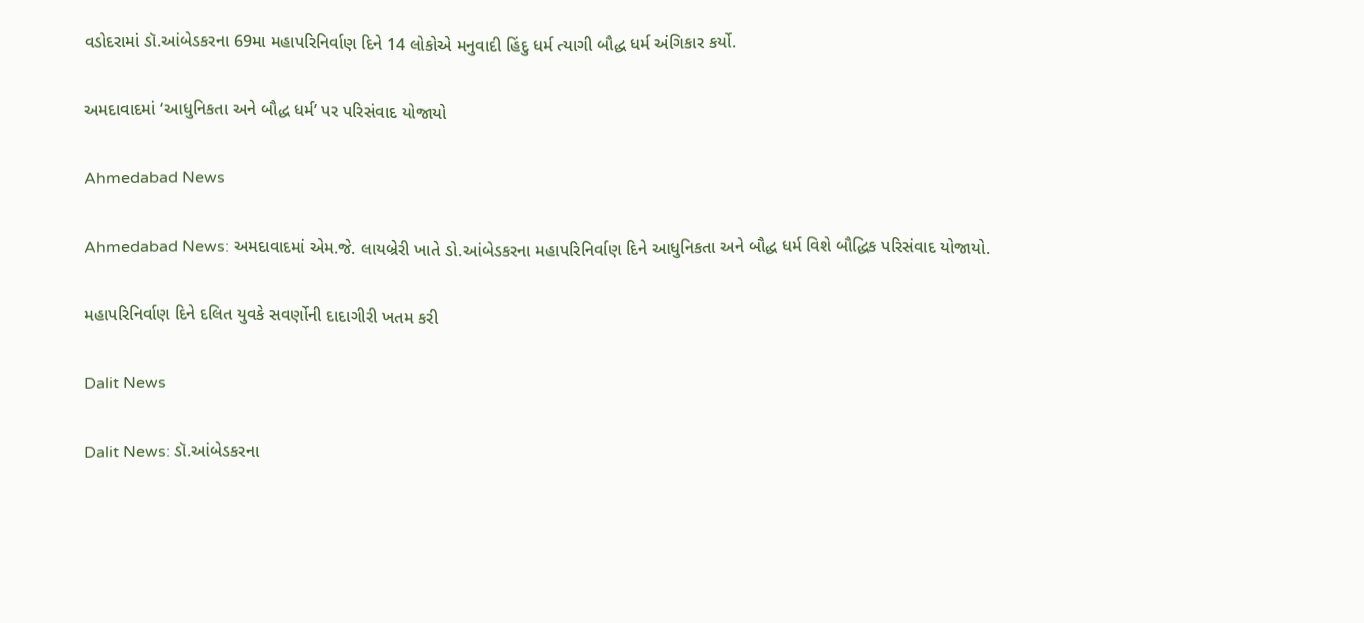વડોદરામાં ડૉ.આંબેડકરના 69મા મહાપરિનિર્વાણ દિને 14 લોકોએ મનુવાદી હિંદુ ધર્મ ત્યાગી બૌદ્ધ ધર્મ અંગિકાર કર્યો.

અમદાવાદમાં ‘આધુનિકતા અને બૌદ્ધ ધર્મ’ પર પરિસંવાદ યોજાયો

Ahmedabad News

Ahmedabad News: અમદાવાદમાં એમ.જે. લાયબ્રેરી ખાતે ડો.આંબેડકરના મહાપરિનિર્વાણ દિને આધુનિકતા અને બૌદ્ધ ધર્મ વિશે બૌદ્ધિક પરિસંવાદ યોજાયો.

મહાપરિનિર્વાણ દિને દલિત યુવકે સવર્ણોની દાદાગીરી ખતમ કરી

Dalit News

Dalit News: ડૉ.આંબેડકરના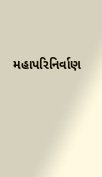મહાપરિનિર્વાણ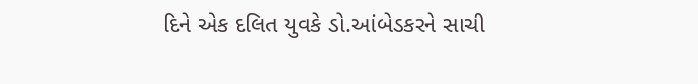દિને એક દલિત યુવકે ડો.આંબેડકરને સાચી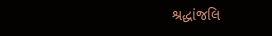શ્રદ્ધાંજલિ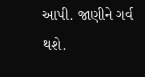આપી. જાણીને ગર્વ થશે.